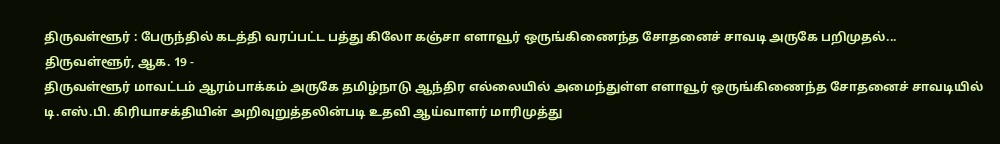திருவள்ளூர் : பேருந்தில் கடத்தி வரப்பட்ட பத்து கிலோ கஞ்சா எளாவூர் ஒருங்கிணைந்த சோதனைச் சாவடி அருகே பறிமுதல்...
திருவள்ளூர், ஆக. 19 -
திருவள்ளூர் மாவட்டம் ஆரம்பாக்கம் அருகே தமிழ்நாடு ஆந்திர எல்லையில் அமைந்துள்ள எளாவூர் ஒருங்கிணைந்த சோதனைச் சாவடியில் டி.எஸ்.பி. கிரியாசக்தியின் அறிவுறுத்தலின்படி உதவி ஆய்வாளர் மாரிமுத்து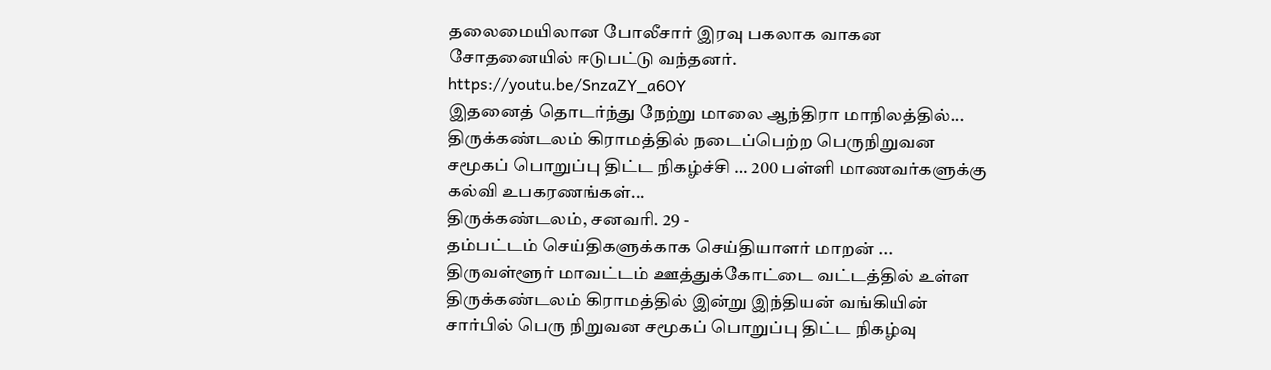தலைமையிலான போலீசார் இரவு பகலாக வாகன சோதனையில் ஈடுபட்டு வந்தனர்.
https://youtu.be/SnzaZY_a6OY
இதனைத் தொடர்ந்து நேற்று மாலை ஆந்திரா மாநிலத்தில்...
திருக்கண்டலம் கிராமத்தில் நடைப்பெற்ற பெருநிறுவன சமூகப் பொறுப்பு திட்ட நிகழ்ச்சி … 200 பள்ளி மாணவர்களுக்கு கல்வி உபகரணங்கள்...
திருக்கண்டலம், சனவரி. 29 -
தம்பட்டம் செய்திகளுக்காக செய்தியாளர் மாறன் ...
திருவள்ளூர் மாவட்டம் ஊத்துக்கோட்டை வட்டத்தில் உள்ள திருக்கண்டலம் கிராமத்தில் இன்று இந்தியன் வங்கியின் சார்பில் பெரு நிறுவன சமூகப் பொறுப்பு திட்ட நிகழ்வு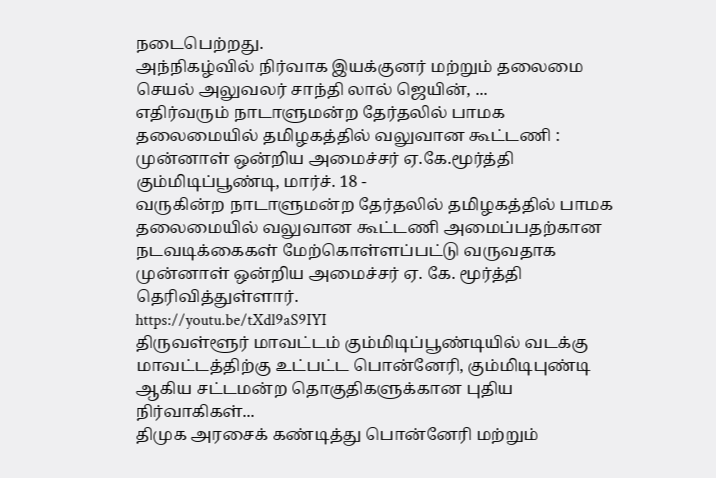நடைபெற்றது.
அந்நிகழ்வில் நிர்வாக இயக்குனர் மற்றும் தலைமை செயல் அலுவலர் சாந்தி லால் ஜெயின், ...
எதிர்வரும் நாடாளுமன்ற தேர்தலில் பாமக தலைமையில் தமிழகத்தில் வலுவான கூட்டணி : முன்னாள் ஒன்றிய அமைச்சர் ஏ.கே.மூர்த்தி
கும்மிடிப்பூண்டி, மார்ச். 18 -
வருகின்ற நாடாளுமன்ற தேர்தலில் தமிழகத்தில் பாமக தலைமையில் வலுவான கூட்டணி அமைப்பதற்கான நடவடிக்கைகள் மேற்கொள்ளப்பட்டு வருவதாக முன்னாள் ஒன்றிய அமைச்சர் ஏ. கே. மூர்த்தி தெரிவித்துள்ளார்.
https://youtu.be/tXdl9aS9IYI
திருவள்ளூர் மாவட்டம் கும்மிடிப்பூண்டியில் வடக்கு மாவட்டத்திற்கு உட்பட்ட பொன்னேரி, கும்மிடிபுண்டி ஆகிய சட்டமன்ற தொகுதிகளுக்கான புதிய நிர்வாகிகள்...
திமுக அரசைக் கண்டித்து பொன்னேரி மற்றும்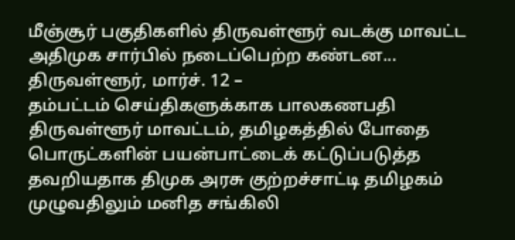மீஞ்சூர் பகுதிகளில் திருவள்ளூர் வடக்கு மாவட்ட அதிமுக சார்பில் நடைப்பெற்ற கண்டன...
திருவள்ளூர், மார்ச். 12 –
தம்பட்டம் செய்திகளுக்காக பாலகணபதி
திருவள்ளூர் மாவட்டம், தமிழகத்தில் போதை பொருட்களின் பயன்பாட்டைக் கட்டுப்படுத்த தவறியதாக திமுக அரசு குற்றச்சாட்டி தமிழகம் முழுவதிலும் மனித சங்கிலி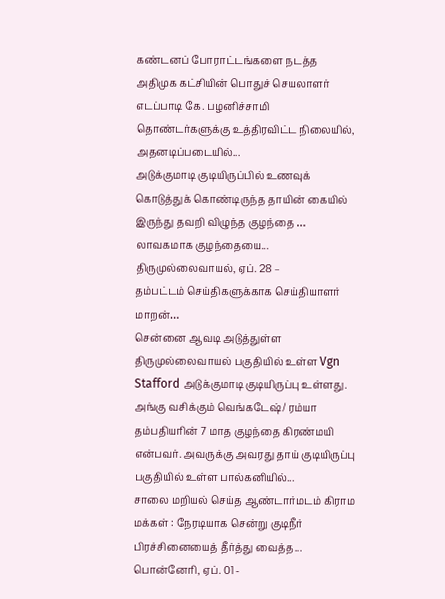கண்டனப் போராட்டங்களை நடத்த அதிமுக கட்சியின் பொதுச் செயலாளர் எடப்பாடி கே. பழனிச்சாமி தொண்டர்களுக்கு உத்திரவிட்ட நிலையில், அதனடிப்படையில்...
அடுக்குமாடி குடியிருப்பில் உணவுக் கொடுத்துக் கொண்டிருந்த தாயின் கையில் இருந்து தவறி விழுந்த குழந்தை … லாவகமாக குழந்தையை...
திருமுல்லைவாயல், ஏப். 28 –
தம்பட்டம் செய்திகளுக்காக செய்தியாளர் மாறன்…
சென்னை ஆவடி அடுத்துள்ள திருமுல்லைவாயல் பகுதியில் உள்ள Vgn Stafford அடுக்குமாடி குடியிருப்பு உள்ளது. அங்கு வசிக்கும் வெங்கடேஷ்/ ரம்யா தம்பதியரின் 7 மாத குழந்தை கிரண்மயி என்பவர். அவருக்கு அவரது தாய் குடியிருப்பு பகுதியில் உள்ள பால்கனியில்...
சாலை மறியல் செய்த ஆண்டார்மடம் கிராம மக்கள் : நேரடியாக சென்று குடிநீர் பிரச்சினையைத் தீர்த்து வைத்த...
பொன்னேரி, ஏப். 01 -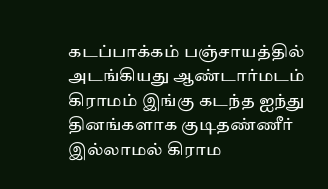கடப்பாக்கம் பஞ்சாயத்தில் அடங்கியது ஆண்டார்மடம் கிராமம் இங்கு கடந்த ஐந்து தினங்களாக குடிதண்ணீர் இல்லாமல் கிராம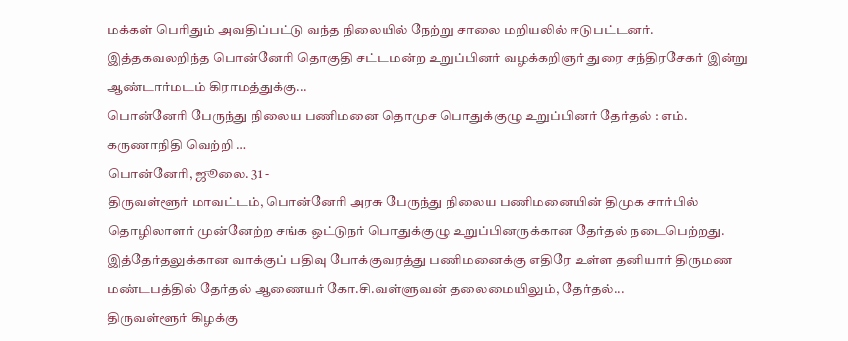மக்கள் பெரிதும் அவதிப்பட்டு வந்த நிலையில் நேற்று சாலை மறியலில் ஈடுபட்டனர்.
இத்தகவலறிந்த பொன்னேரி தொகுதி சட்டமன்ற உறுப்பினர் வழக்கறிஞர் துரை சந்திரசேகர் இன்று ஆண்டார்மடம் கிராமத்துக்கு...
பொன்னேரி பேருந்து நிலைய பணிமனை தொமுச பொதுக்குழு உறுப்பினர் தேர்தல் : எம். கருணாநிதி வெற்றி …
பொன்னேரி, ஜூலை. 31 -
திருவள்ளூர் மாவட்டம், பொன்னேரி அரசு பேருந்து நிலைய பணிமனையின் திமுக சார்பில் தொழிலாளர் முன்னேற்ற சங்க ஒட்டுநர் பொதுக்குழு உறுப்பினருக்கான தேர்தல் நடைபெற்றது.
இத்தேர்தலுக்கான வாக்குப் பதிவு போக்குவரத்து பணிமனைக்கு எதிரே உள்ள தனியார் திருமண மண்டபத்தில் தேர்தல் ஆணையர் கோ.சி.வள்ளுவன் தலைமையிலும், தேர்தல்...
திருவள்ளூர் கிழக்கு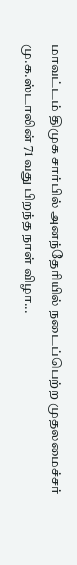மாவட்டம் திமுக சார்பில் அனந்தேரியில் நடைப்பெற்ற முதலமைச்சர் மு.க.ஸ்டாலின் 71 வது பிறந்த நாள் விழா...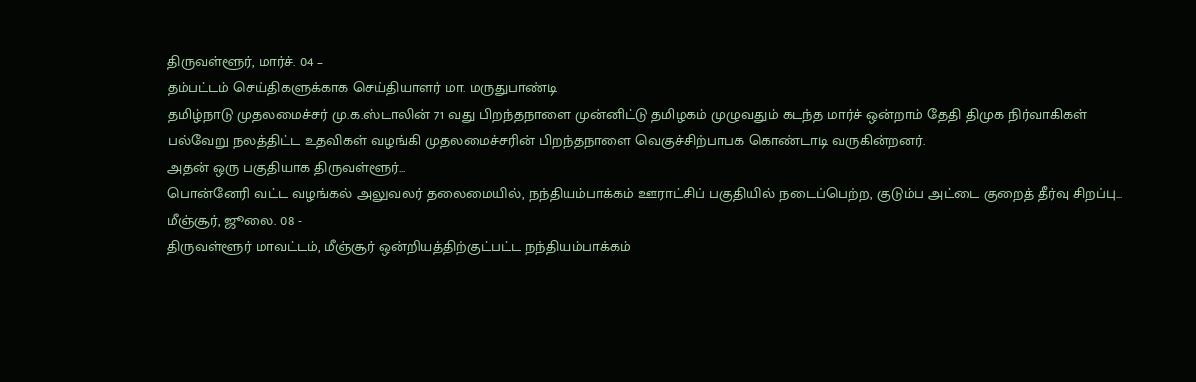திருவள்ளூர், மார்ச். 04 –
தம்பட்டம் செய்திகளுக்காக செய்தியாளர் மா. மருதுபாண்டி
தமிழ்நாடு முதலமைச்சர் மு.க.ஸ்டாலின் 71 வது பிறந்தநாளை முன்னிட்டு தமிழகம் முழுவதும் கடந்த மார்ச் ஒன்றாம் தேதி திமுக நிர்வாகிகள் பல்வேறு நலத்திட்ட உதவிகள் வழங்கி முதலமைச்சரின் பிறந்தநாளை வெகுச்சிற்பாபக கொண்டாடி வருகின்றனர்.
அதன் ஒரு பகுதியாக திருவள்ளூர்...
பொன்னேரி வட்ட வழங்கல் அலுவலர் தலைமையில், நந்தியம்பாக்கம் ஊராட்சிப் பகுதியில் நடைப்பெற்ற, குடும்ப அட்டை குறைத் தீர்வு சிறப்பு...
மீஞ்சூர், ஜூலை. 08 -
திருவள்ளூர் மாவட்டம், மீஞ்சூர் ஒன்றியத்திற்குட்பட்ட நந்தியம்பாக்கம்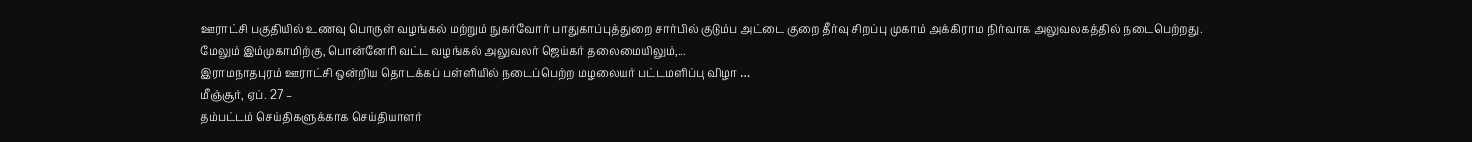ஊராட்சி பகுதியில் உணவு பொருள் வழங்கல் மற்றும் நுகர்வோர் பாதுகாப்புத்துறை சார்பில் குடும்ப அட்டை குறை தீர்வு சிறப்பு முகாம் அக்கிராம நிர்வாக அலுவலகத்தில் நடைபெற்றது.
மேலும் இம்முகாமிற்கு, பொன்னேரி வட்ட வழங்கல் அலுவலர் ஜெய்கர் தலைமையிலும்,...
இராமநாதபுரம் ஊராட்சி ஒன்றிய தொடக்கப் பள்ளியில் நடைப்பெற்ற மழலையர் பட்டமளிப்பு விழா …
மீஞ்சூர், ஏப். 27 –
தம்பட்டம் செய்திகளுக்காக செய்தியாளர்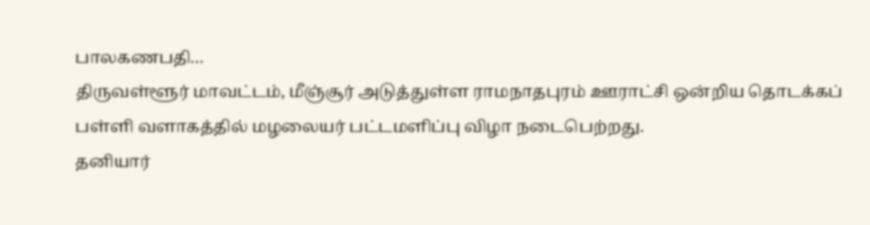பாலகணபதி…
திருவள்ளூர் மாவட்டம், மீஞ்சூர் அடுத்துள்ள ராமநாதபுரம் ஊராட்சி ஒன்றிய தொடக்கப் பள்ளி வளாகத்தில் மழலையர் பட்டமளிப்பு விழா நடைபெற்றது.
தனியார்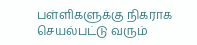பள்ளிகளுக்கு நிகராக செயல்பட்டு வரும்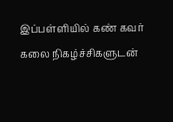இப்பள்ளியில் கண் கவர் கலை நிகழ்ச்சிகளுடன்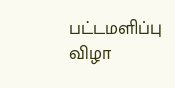பட்டமளிப்பு விழா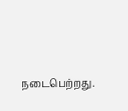நடைபெற்றது.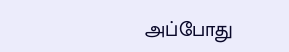அப்போது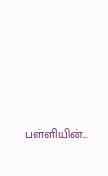பள்ளியின்...